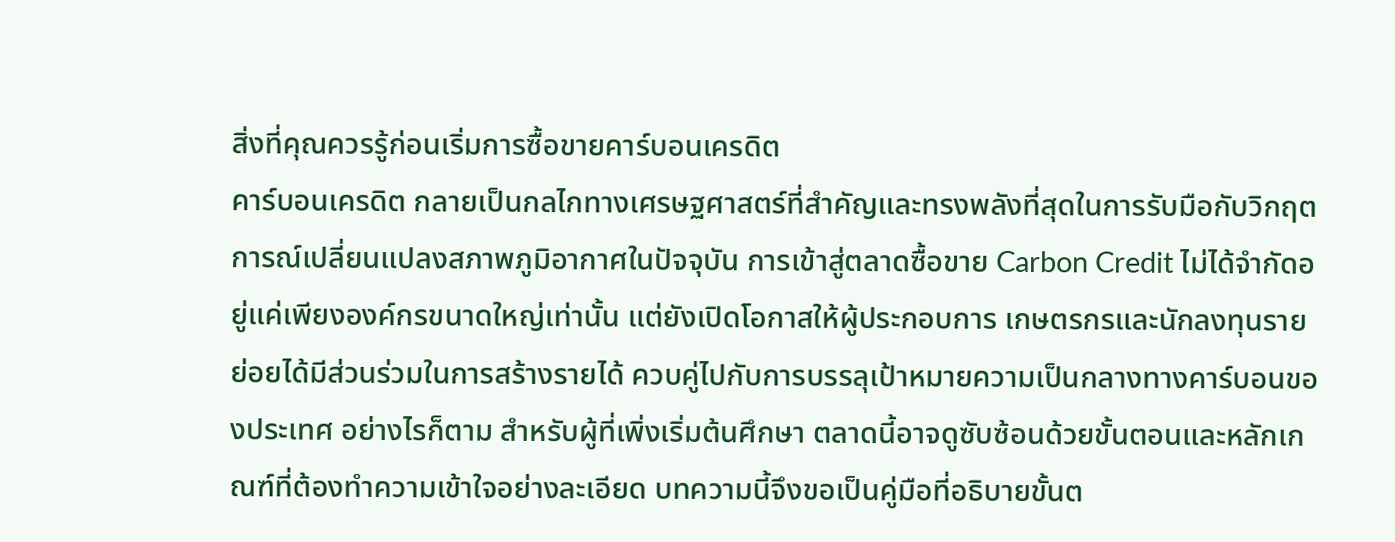สิ่งที่คุณควรรู้ก่อนเริ่มการซื้อขายคาร์บอนเครดิต
คาร์บอนเครดิต กลายเป็นกลไกทางเศรษฐศาสตร์ที่สำคัญและทรงพลังที่สุดในการรับมือกับวิกฤตการณ์เปลี่ยนแปลงสภาพภูมิอากาศในปัจจุบัน การเข้าสู่ตลาดซื้อขาย Carbon Credit ไม่ได้จำกัดอยู่แค่เพียงองค์กรขนาดใหญ่เท่านั้น แต่ยังเปิดโอกาสให้ผู้ประกอบการ เกษตรกรและนักลงทุนรายย่อยได้มีส่วนร่วมในการสร้างรายได้ ควบคู่ไปกับการบรรลุเป้าหมายความเป็นกลางทางคาร์บอนของประเทศ อย่างไรก็ตาม สำหรับผู้ที่เพิ่งเริ่มต้นศึกษา ตลาดนี้อาจดูซับซ้อนด้วยขั้นตอนและหลักเกณฑ์ที่ต้องทำความเข้าใจอย่างละเอียด บทความนี้จึงขอเป็นคู่มือที่อธิบายขั้นต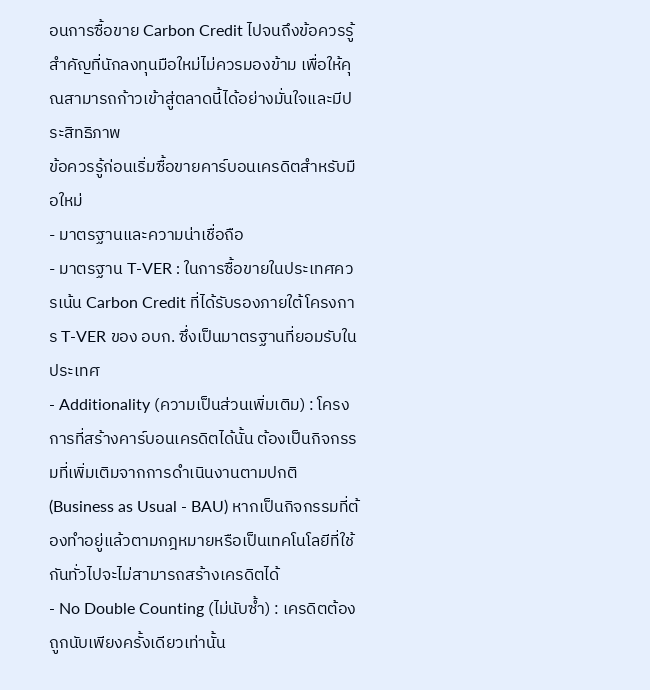อนการซื้อขาย Carbon Credit ไปจนถึงข้อควรรู้สำคัญที่นักลงทุนมือใหม่ไม่ควรมองข้าม เพื่อให้คุณสามารถก้าวเข้าสู่ตลาดนี้ได้อย่างมั่นใจและมีประสิทธิภาพ
ข้อควรรู้ก่อนเริ่มซื้อขายคาร์บอนเครดิตสำหรับมือใหม่
- มาตรฐานและความน่าเชื่อถือ
- มาตรฐาน T-VER : ในการซื้อขายในประเทศควรเน้น Carbon Credit ที่ได้รับรองภายใต้โครงการ T-VER ของ อบก. ซึ่งเป็นมาตรฐานที่ยอมรับในประเทศ
- Additionality (ความเป็นส่วนเพิ่มเติม) : โครงการที่สร้างคาร์บอนเครดิตได้นั้น ต้องเป็นกิจกรรมที่เพิ่มเติมจากการดำเนินงานตามปกติ (Business as Usual - BAU) หากเป็นกิจกรรมที่ต้องทำอยู่แล้วตามกฎหมายหรือเป็นเทคโนโลยีที่ใช้กันทั่วไปจะไม่สามารถสร้างเครดิตได้
- No Double Counting (ไม่นับซ้ำ) : เครดิตต้องถูกนับเพียงครั้งเดียวเท่านั้น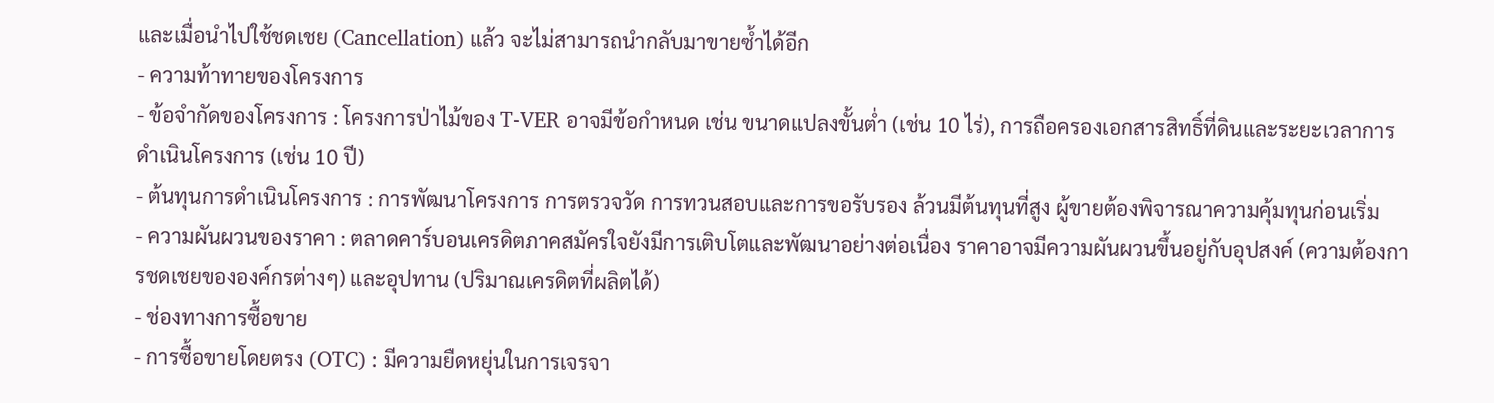และเมื่อนำไปใช้ชดเชย (Cancellation) แล้ว จะไม่สามารถนำกลับมาขายซ้ำได้อีก
- ความท้าทายของโครงการ
- ข้อจำกัดของโครงการ : โครงการป่าไม้ของ T-VER อาจมีข้อกำหนด เช่น ขนาดแปลงขั้นต่ำ (เช่น 10 ไร่), การถือครองเอกสารสิทธิ์ที่ดินและระยะเวลาการดำเนินโครงการ (เช่น 10 ปี)
- ต้นทุนการดำเนินโครงการ : การพัฒนาโครงการ การตรวจวัด การทวนสอบและการขอรับรอง ล้วนมีต้นทุนที่สูง ผู้ขายต้องพิจารณาความคุ้มทุนก่อนเริ่ม
- ความผันผวนของราคา : ตลาดคาร์บอนเครดิตภาคสมัครใจยังมีการเติบโตและพัฒนาอย่างต่อเนื่อง ราคาอาจมีความผันผวนขึ้นอยู่กับอุปสงค์ (ความต้องการชดเชยขององค์กรต่างๆ) และอุปทาน (ปริมาณเครดิตที่ผลิตได้)
- ช่องทางการซื้อขาย
- การซื้อขายโดยตรง (OTC) : มีความยืดหยุ่นในการเจรจา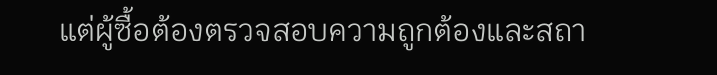แต่ผู้ซื้อต้องตรวจสอบความถูกต้องและสถา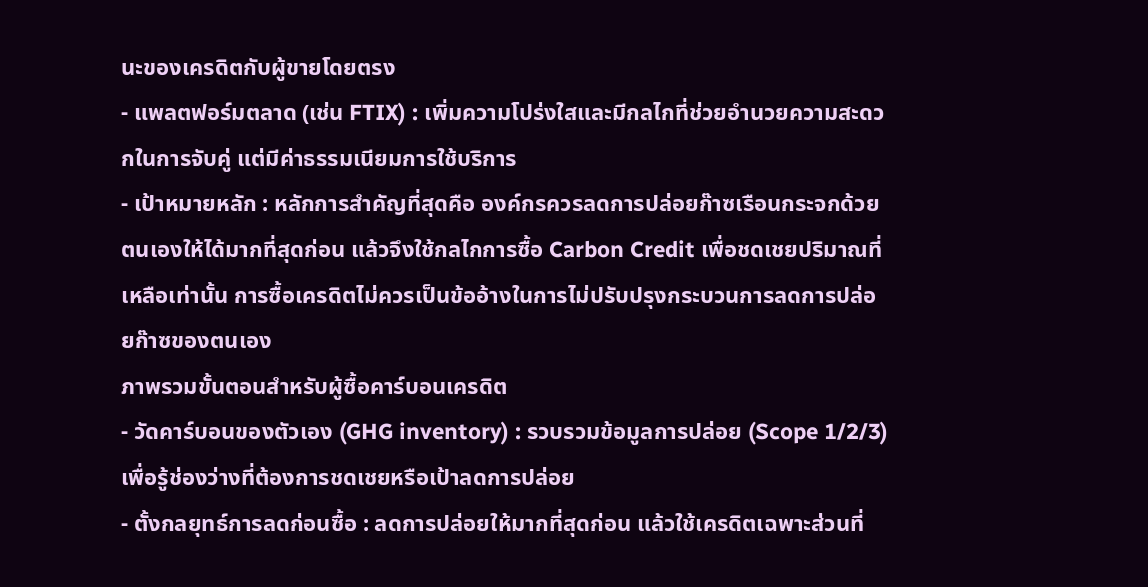นะของเครดิตกับผู้ขายโดยตรง
- แพลตฟอร์มตลาด (เช่น FTIX) : เพิ่มความโปร่งใสและมีกลไกที่ช่วยอำนวยความสะดวกในการจับคู่ แต่มีค่าธรรมเนียมการใช้บริการ
- เป้าหมายหลัก : หลักการสำคัญที่สุดคือ องค์กรควรลดการปล่อยก๊าซเรือนกระจกด้วยตนเองให้ได้มากที่สุดก่อน แล้วจึงใช้กลไกการซื้อ Carbon Credit เพื่อชดเชยปริมาณที่เหลือเท่านั้น การซื้อเครดิตไม่ควรเป็นข้ออ้างในการไม่ปรับปรุงกระบวนการลดการปล่อยก๊าซของตนเอง
ภาพรวมขั้นตอนสำหรับผู้ซื้อคาร์บอนเครดิต
- วัดคาร์บอนของตัวเอง (GHG inventory) : รวบรวมข้อมูลการปล่อย (Scope 1/2/3) เพื่อรู้ช่องว่างที่ต้องการชดเชยหรือเป้าลดการปล่อย
- ตั้งกลยุทธ์การลดก่อนซื้อ : ลดการปล่อยให้มากที่สุดก่อน แล้วใช้เครดิตเฉพาะส่วนที่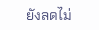ยังลดไม่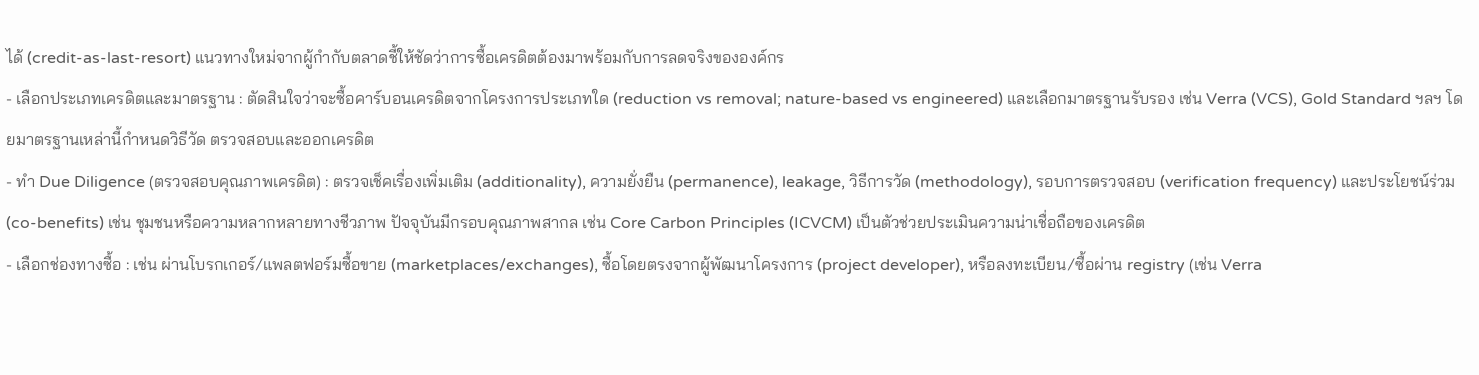ได้ (credit-as-last-resort) แนวทางใหม่จากผู้กำกับตลาดชี้ให้ชัดว่าการซื้อเครดิตต้องมาพร้อมกับการลดจริงขององค์กร
- เลือกประเภทเครดิตและมาตรฐาน : ตัดสินใจว่าจะซื้อคาร์บอนเครดิตจากโครงการประเภทใด (reduction vs removal; nature-based vs engineered) และเลือกมาตรฐานรับรอง เช่น Verra (VCS), Gold Standard ฯลฯ โดยมาตรฐานเหล่านี้กำหนดวิธีวัด ตรวจสอบและออกเครดิต
- ทำ Due Diligence (ตรวจสอบคุณภาพเครดิต) : ตรวจเช็คเรื่องเพิ่มเติม (additionality), ความยั่งยืน (permanence), leakage, วิธีการวัด (methodology), รอบการตรวจสอบ (verification frequency) และประโยชน์ร่วม (co-benefits) เช่น ชุมชนหรือความหลากหลายทางชีวภาพ ปัจจุบันมีกรอบคุณภาพสากล เช่น Core Carbon Principles (ICVCM) เป็นตัวช่วยประเมินความน่าเชื่อถือของเครดิต
- เลือกช่องทางซื้อ : เช่น ผ่านโบรกเกอร์/แพลตฟอร์มซื้อขาย (marketplaces/exchanges), ซื้อโดยตรงจากผู้พัฒนาโครงการ (project developer), หรือลงทะเบียน/ซื้อผ่าน registry (เช่น Verra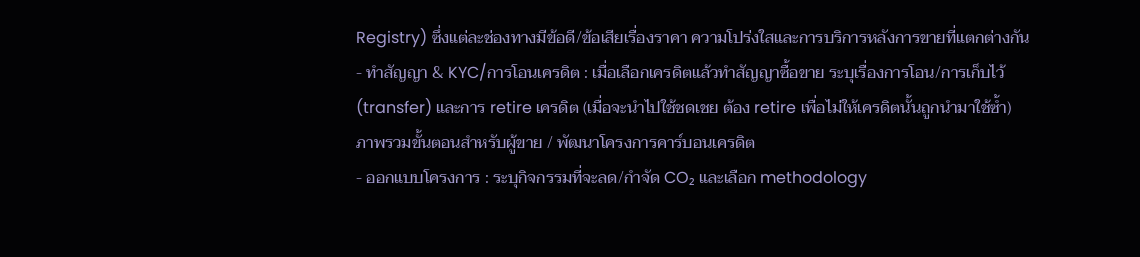Registry) ซึ่งแต่ละช่องทางมีข้อดี/ข้อเสียเรื่องราคา ความโปร่งใสและการบริการหลังการขายที่แตกต่างกัน
- ทำสัญญา & KYC/การโอนเครดิต : เมื่อเลือกเครดิตแล้วทำสัญญาซื้อขาย ระบุเรื่องการโอน/การเก็บไว้ (transfer) และการ retire เครดิต (เมื่อจะนำไปใช้ชดเชย ต้อง retire เพื่อไม่ให้เครดิตนั้นถูกนำมาใช้ซ้ำ)
ภาพรวมขั้นตอนสำหรับผู้ขาย / พัฒนาโครงการคาร์บอนเครดิต
- ออกแบบโครงการ : ระบุกิจกรรมที่จะลด/กำจัด CO₂ และเลือก methodology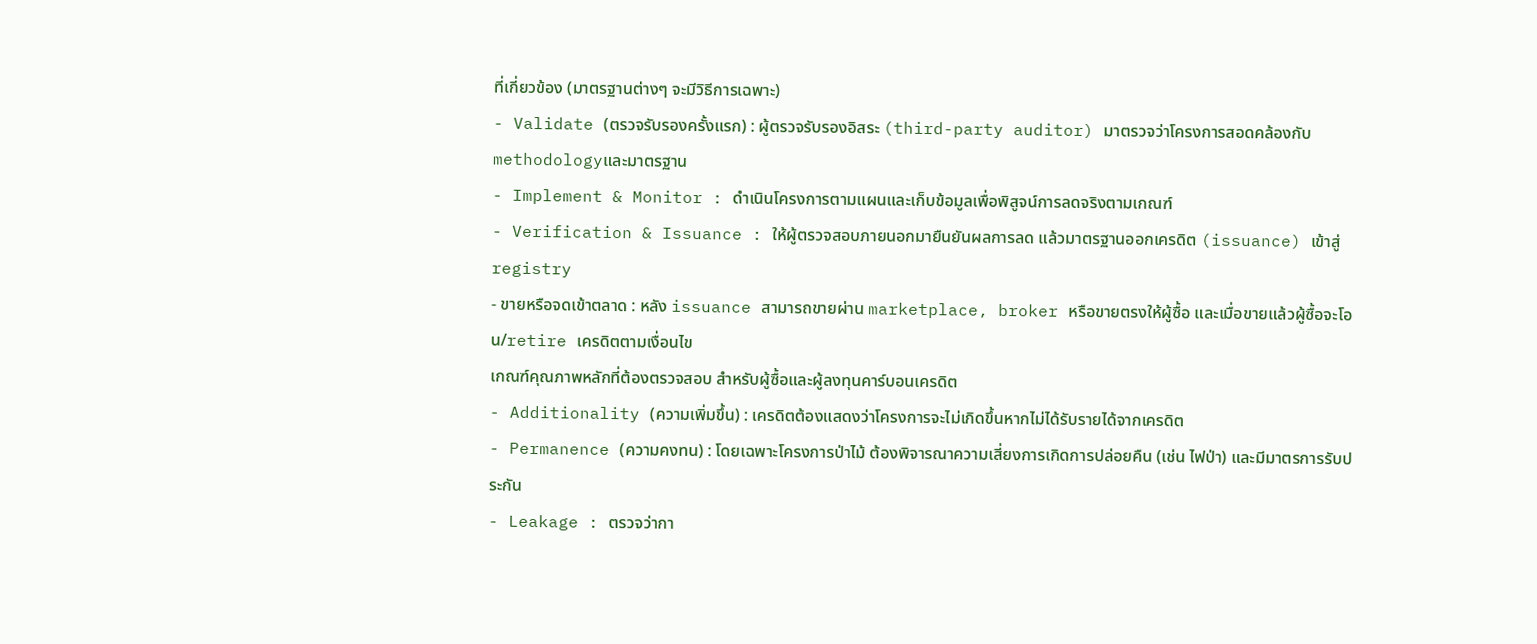ที่เกี่ยวข้อง (มาตรฐานต่างๆ จะมีวิธีการเฉพาะ)
- Validate (ตรวจรับรองครั้งแรก) : ผู้ตรวจรับรองอิสระ (third-party auditor) มาตรวจว่าโครงการสอดคล้องกับ methodologyและมาตรฐาน
- Implement & Monitor : ดำเนินโครงการตามแผนและเก็บข้อมูลเพื่อพิสูจน์การลดจริงตามเกณฑ์
- Verification & Issuance : ให้ผู้ตรวจสอบภายนอกมายืนยันผลการลด แล้วมาตรฐานออกเครดิต (issuance) เข้าสู่ registry
- ขายหรือจดเข้าตลาด : หลัง issuance สามารถขายผ่าน marketplace, broker หรือขายตรงให้ผู้ซื้อ และเมื่อขายแล้วผู้ซื้อจะโอน/retire เครดิตตามเงื่อนไข
เกณฑ์คุณภาพหลักที่ต้องตรวจสอบ สำหรับผู้ซื้อและผู้ลงทุนคาร์บอนเครดิต
- Additionality (ความเพิ่มขึ้น) : เครดิตต้องแสดงว่าโครงการจะไม่เกิดขึ้นหากไม่ได้รับรายได้จากเครดิต
- Permanence (ความคงทน) : โดยเฉพาะโครงการป่าไม้ ต้องพิจารณาความเสี่ยงการเกิดการปล่อยคืน (เช่น ไฟป่า) และมีมาตรการรับประกัน
- Leakage : ตรวจว่ากา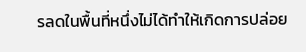รลดในพื้นที่หนึ่งไม่ได้ทำให้เกิดการปล่อย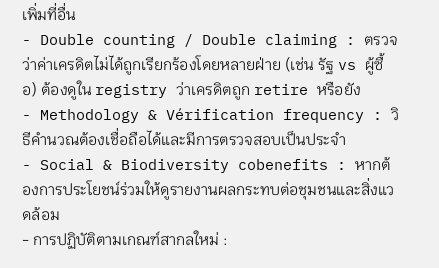เพิ่มที่อื่น
- Double counting / Double claiming : ตรวจว่าค่าเครดิตไม่ได้ถูกเรียกร้องโดยหลายฝ่าย (เช่น รัฐ vs ผู้ซื้อ) ต้องดูใน registry ว่าเครดิตถูก retire หรือยัง
- Methodology & Vérification frequency : วิธีคำนวณต้องเชื่อถือได้และมีการตรวจสอบเป็นประจำ
- Social & Biodiversity cobenefits : หากต้องการประโยชน์ร่วมให้ดูรายงานผลกระทบต่อชุมชนและสิ่งแวดล้อม
- การปฏิบัติตามเกณฑ์สากลใหม่ :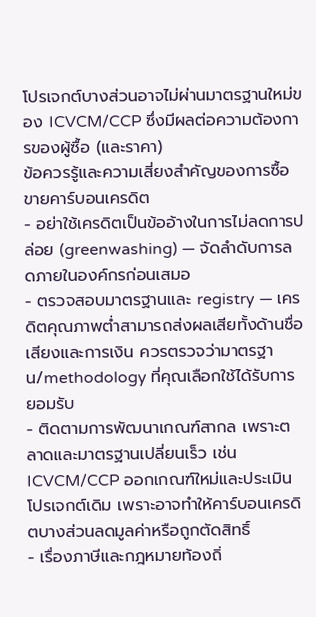โปรเจกต์บางส่วนอาจไม่ผ่านมาตรฐานใหม่ของ ICVCM/CCP ซึ่งมีผลต่อความต้องการของผู้ซื้อ (และราคา)
ข้อควรรู้และความเสี่ยงสำคัญของการซื้อขายคาร์บอนเครดิต
- อย่าใช้เครดิตเป็นข้ออ้างในการไม่ลดการปล่อย (greenwashing) — จัดลำดับการลดภายในองค์กรก่อนเสมอ
- ตรวจสอบมาตรฐานและ registry — เครดิตคุณภาพต่ำสามารถส่งผลเสียทั้งด้านชื่อเสียงและการเงิน ควรตรวจว่ามาตรฐาน/methodology ที่คุณเลือกใช้ได้รับการยอมรับ
- ติดตามการพัฒนาเกณฑ์สากล เพราะตลาดและมาตรฐานเปลี่ยนเร็ว เช่น ICVCM/CCP ออกเกณฑ์ใหม่และประเมินโปรเจกต์เดิม เพราะอาจทำให้คาร์บอนเครดิตบางส่วนลดมูลค่าหรือถูกตัดสิทธิ์
- เรื่องภาษีและกฎหมายท้องถิ่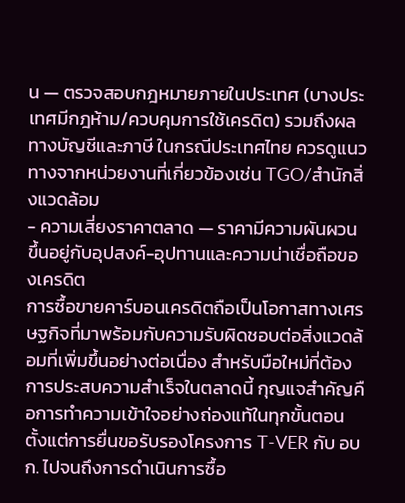น — ตรวจสอบกฎหมายภายในประเทศ (บางประเทศมีกฎห้าม/ควบคุมการใช้เครดิต) รวมถึงผลทางบัญชีและภาษี ในกรณีประเทศไทย ควรดูแนวทางจากหน่วยงานที่เกี่ยวข้องเช่น TGO/สำนักสิ่งแวดล้อม
- ความเสี่ยงราคาตลาด — ราคามีความผันผวน ขึ้นอยู่กับอุปสงค์-อุปทานและความน่าเชื่อถือของเครดิต
การซื้อขายคาร์บอนเครดิตถือเป็นโอกาสทางเศรษฐกิจที่มาพร้อมกับความรับผิดชอบต่อสิ่งแวดล้อมที่เพิ่มขึ้นอย่างต่อเนื่อง สำหรับมือใหม่ที่ต้องการประสบความสำเร็จในตลาดนี้ กุญแจสำคัญคือการทำความเข้าใจอย่างถ่องแท้ในทุกขั้นตอน ตั้งแต่การยื่นขอรับรองโครงการ T-VER กับ อบก. ไปจนถึงการดำเนินการซื้อ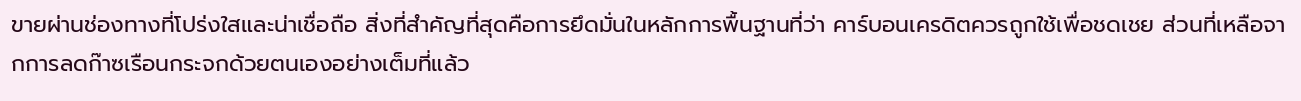ขายผ่านช่องทางที่โปร่งใสและน่าเชื่อถือ สิ่งที่สำคัญที่สุดคือการยึดมั่นในหลักการพื้นฐานที่ว่า คาร์บอนเครดิตควรถูกใช้เพื่อชดเชย ส่วนที่เหลือจากการลดก๊าซเรือนกระจกด้วยตนเองอย่างเต็มที่แล้ว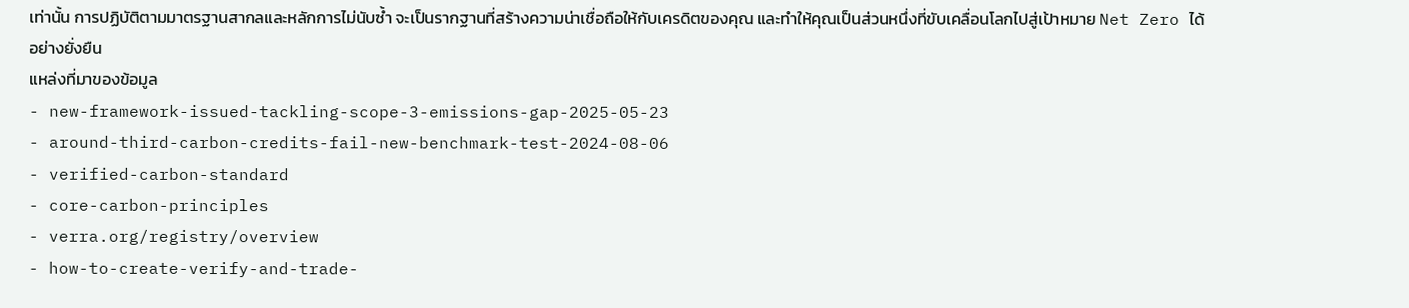เท่านั้น การปฏิบัติตามมาตรฐานสากลและหลักการไม่นับซ้ำ จะเป็นรากฐานที่สร้างความน่าเชื่อถือให้กับเครดิตของคุณ และทำให้คุณเป็นส่วนหนึ่งที่ขับเคลื่อนโลกไปสู่เป้าหมาย Net Zero ได้อย่างยั่งยืน
แหล่งที่มาของข้อมูล
- new-framework-issued-tackling-scope-3-emissions-gap-2025-05-23
- around-third-carbon-credits-fail-new-benchmark-test-2024-08-06
- verified-carbon-standard
- core-carbon-principles
- verra.org/registry/overview
- how-to-create-verify-and-trade-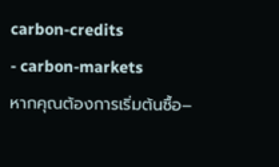carbon-credits
- carbon-markets
หากคุณต้องการเริ่มต้นซื้อ–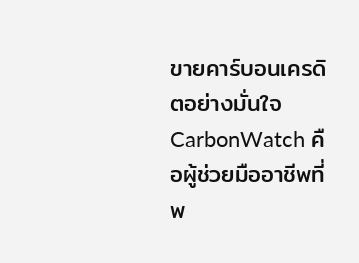ขายคาร์บอนเครดิตอย่างมั่นใจ CarbonWatch คือผู้ช่วยมืออาชีพที่พ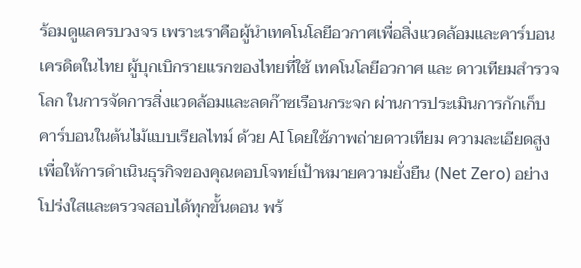ร้อมดูแลครบวงจร เพราะเราคือผู้นำเทคโนโลยีอวกาศเพื่อสิ่งแวดล้อมและคาร์บอนเครดิตในไทย ผู้บุกเบิกรายแรกของไทยที่ใช้ เทคโนโลยีอวกาศ และ ดาวเทียมสำรวจโลก ในการจัดการสิ่งแวดล้อมและลดก๊าซเรือนกระจก ผ่านการประเมินการกักเก็บคาร์บอนในต้นไม้แบบเรียลไทม์ ด้วย AI โดยใช้ภาพถ่ายดาวเทียม ความละเอียดสูง เพื่อให้การดำเนินธุรกิจของคุณตอบโจทย์เป้าหมายความยั่งยืน (Net Zero) อย่างโปร่งใสและตรวจสอบได้ทุกขั้นตอน พร้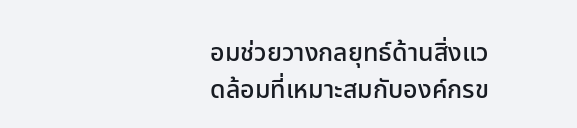อมช่วยวางกลยุทธ์ด้านสิ่งแวดล้อมที่เหมาะสมกับองค์กรข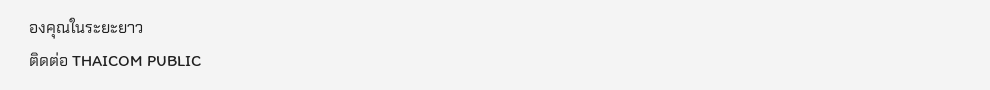องคุณในระยะยาว
ติดต่อ THAICOM PUBLIC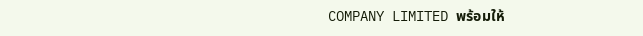COMPANY LIMITED พร้อมให้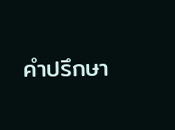คำปรึกษา